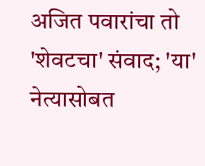अजित पवारांचा तो 'शेवटचा' संवाद; 'या' नेत्यासोबत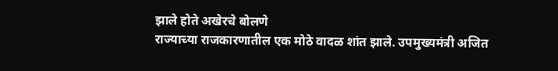झाले होते अखेरचे बोलणे
राज्याच्या राजकारणातील एक मोठे वादळ शांत झाले. उपमुख्यमंत्री अजित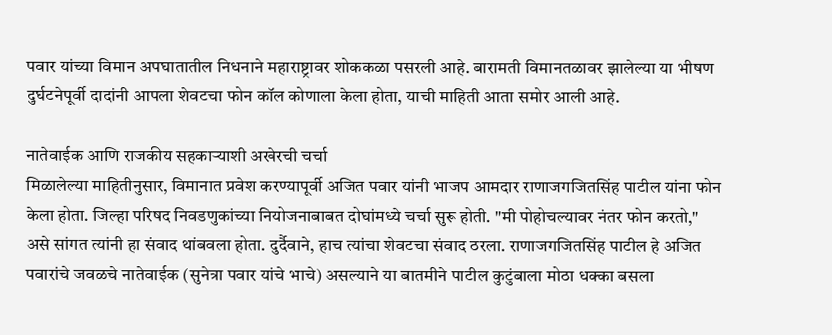पवार यांच्या विमान अपघातातील निधनाने महाराष्ट्रावर शोककळा पसरली आहे. बारामती विमानतळावर झालेल्या या भीषण दुर्घटनेपूर्वी दादांनी आपला शेवटचा फोन कॉल कोणाला केला होता, याची माहिती आता समोर आली आहे.

नातेवाईक आणि राजकीय सहकाऱ्याशी अखेरची चर्चा
मिळालेल्या माहितीनुसार, विमानात प्रवेश करण्यापूर्वी अजित पवार यांनी भाजप आमदार राणाजगजितसिंह पाटील यांना फोन केला होता. जिल्हा परिषद निवडणुकांच्या नियोजनाबाबत दोघांमध्ये चर्चा सुरू होती. "मी पोहोचल्यावर नंतर फोन करतो," असे सांगत त्यांनी हा संवाद थांबवला होता. दुर्दैवाने, हाच त्यांचा शेवटचा संवाद ठरला. राणाजगजितसिंह पाटील हे अजित पवारांचे जवळचे नातेवाईक (सुनेत्रा पवार यांचे भाचे) असल्याने या बातमीने पाटील कुटुंबाला मोठा धक्का बसला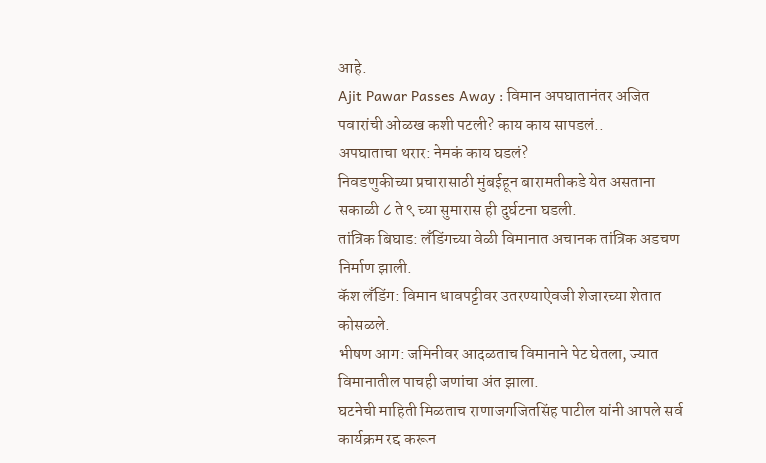आहे.
Ajit Pawar Passes Away : विमान अपघातानंतर अजित पवारांची ओळख कशी पटली? काय काय सापडलं..
अपघाताचा थरार: नेमकं काय घडलं?
निवडणुकीच्या प्रचारासाठी मुंबईहून बारामतीकडे येत असताना सकाळी ८ ते ९ च्या सुमारास ही दुर्घटना घडली.
तांत्रिक बिघाड: लँडिंगच्या वेळी विमानात अचानक तांत्रिक अडचण निर्माण झाली.
कॅश लँडिंग: विमान धावपट्टीवर उतरण्याऐवजी शेजारच्या शेतात कोसळले.
भीषण आग: जमिनीवर आदळताच विमानाने पेट घेतला, ज्यात विमानातील पाचही जणांचा अंत झाला.
घटनेची माहिती मिळताच राणाजगजितसिंह पाटील यांनी आपले सर्व कार्यक्रम रद्द करून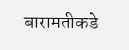बारामतीकडे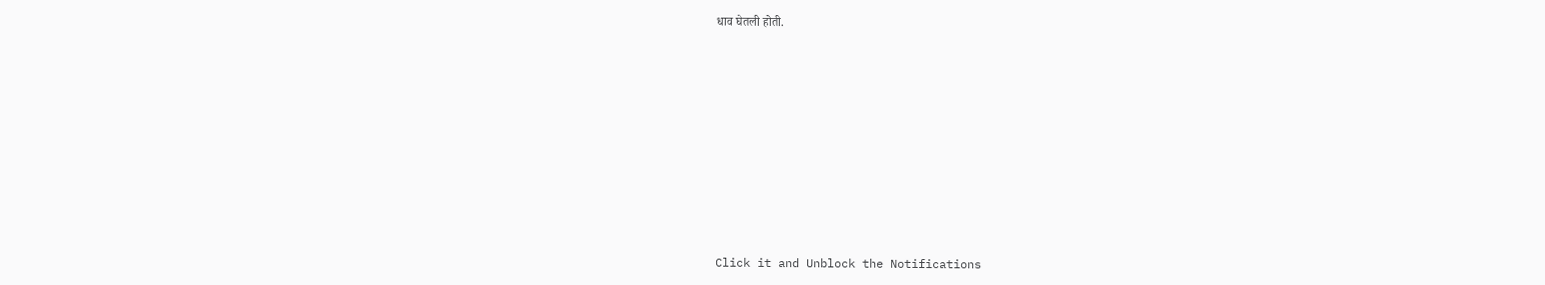धाव घेतली होती.












Click it and Unblock the Notifications